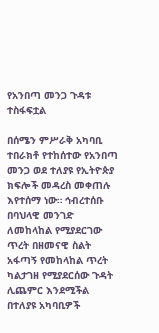የአንበጣ መንጋ ጉዳቱ ተስፋፍቷል

በሰሜን ምሥራቅ አካባቢ ተበራክቶ የተከሰተው የአንበጣ መንጋ ወደ ተለያዩ የኢትዮጵያ ክፍሎች መዳረስ መቀጠሉ እየተሰማ ነው። ኅብረተሰቡ በባህላዊ መንገድ ለመከላከል የሚያደርገው ጥረት በዘመናዊ ስልት አፋጣኝ የመከላከል ጥረት ካልታገዘ የሚያደርሰው ጉዳት ሊጨምር እንደሚችል በተለያዩ አካባቢዎች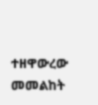ተዘዋውረው መመልከት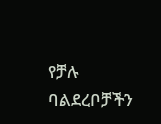የቻሉ ባልደረቦቻችን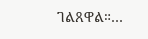ገልጸዋል።…